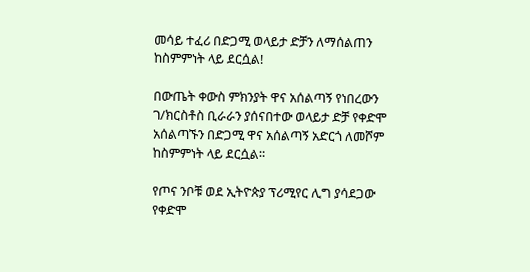መሳይ ተፈሪ በድጋሚ ወላይታ ድቻን ለማሰልጠን ከስምምነት ላይ ደርሷል!

በውጤት ቀውስ ምክንያት ዋና አሰልጣኝ የነበረውን ገ/ክርስቶስ ቢራራን ያሰናበተው ወላይታ ድቻ የቀድሞ አሰልጣኙን በድጋሚ ዋና አሰልጣኝ አድርጎ ለመሾም ከስምምነት ላይ ደርሷል።

የጦና ንቦቹ ወደ ኢትዮጵያ ፕሪሚየር ሊግ ያሳደጋው የቀድሞ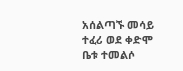አሰልጣኙ መሳይ ተፈሪ ወደ ቀድሞ ቤቱ ተመልሶ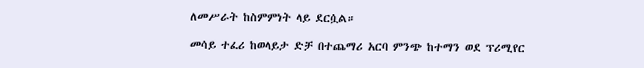ለመሥራት ከስምምነት ላይ ደርሷል።

መሳይ ተፈሪ ከወላይታ ድቻ በተጨማሪ አርባ ምንጭ ከተማን ወደ ፕሪሚየር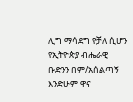ሊግ ማሳደግ የቻለ ሲሆን የኢትዮጵያ ብሔራዊ ቡድንን በም/አሰልጣኝ እንድሁም ዋና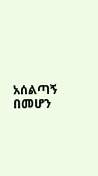አሰልጣኝ በመሆን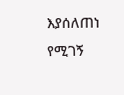እያሰለጠነ የሚገኝ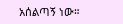አሰልጣኝ ነው።